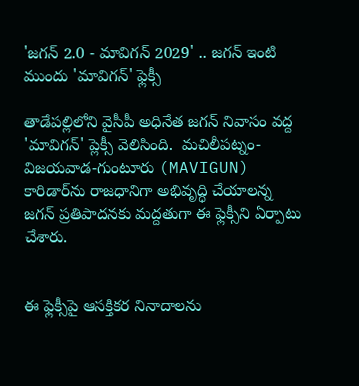'జగన్ 2.0 - మావిగన్ 2029' .. జగన్ ఇంటి ముందు 'మావిగన్' ఫ్లెక్సీ

తాడేపల్లిలోని వైసీపీ అధినేత జగన్ నివాసం వద్ద 'మావిగన్' ప్లెక్సీ వెలిసింది.  మచిలీపట్నం-విజయవాడ-గుంటూరు (MAVIGUN) కారిడార్‌ను రాజధానిగా అభివృద్ధి చేయాలన్న జగన్ ప్రతిపాదనకు మద్దతుగా ఈ ఫ్లెక్సీని ఏర్పాటు చేశారు.


ఈ ఫ్లెక్సీపై ఆసక్తికర నినాదాలను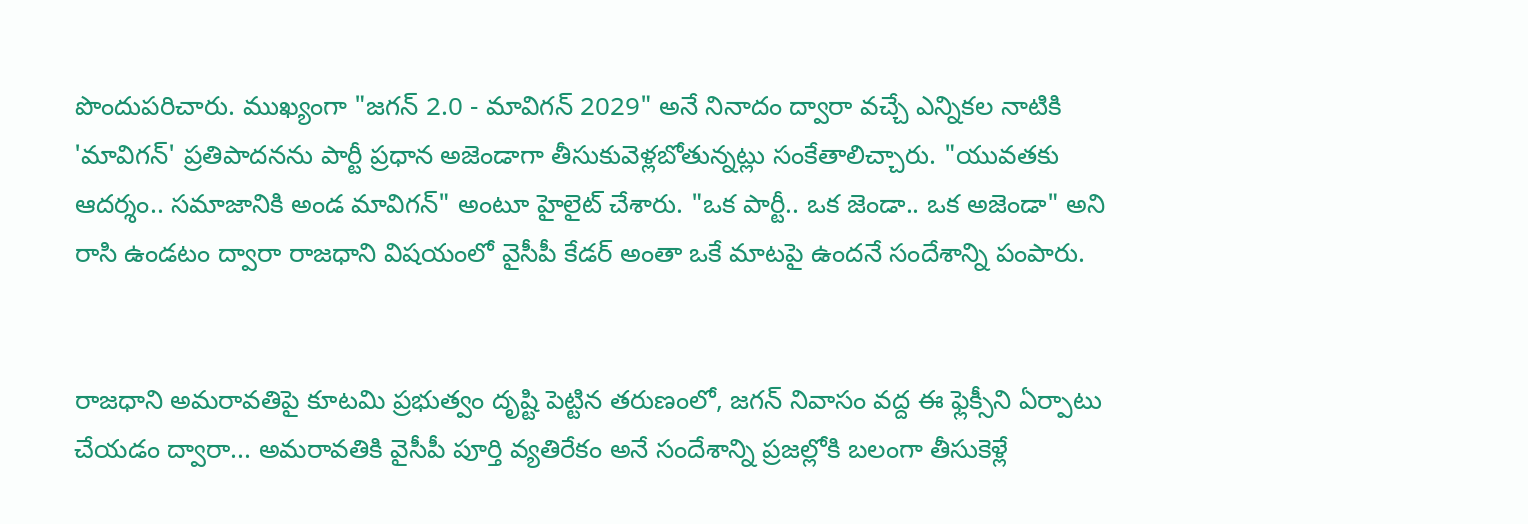పొందుపరిచారు. ముఖ్యంగా "జగన్ 2.0 - మావిగన్ 2029" అనే నినాదం ద్వారా వచ్చే ఎన్నికల నాటికి 'మావిగన్' ప్రతిపాదనను పార్టీ ప్రధాన అజెండాగా తీసుకువెళ్లబోతున్నట్లు సంకేతాలిచ్చారు. "యువతకు ఆదర్శం.. సమాజానికి అండ మావిగన్" అంటూ హైలైట్ చేశారు. "ఒక పార్టీ.. ఒక జెండా.. ఒక అజెండా" అని రాసి ఉండటం ద్వారా రాజధాని విషయంలో వైసీపీ కేడర్ అంతా ఒకే మాటపై ఉందనే సందేశాన్ని పంపారు.


రాజధాని అమరావతిపై కూటమి ప్రభుత్వం దృష్టి పెట్టిన తరుణంలో, జగన్ నివాసం వద్ద ఈ ఫ్లెక్సీని ఏర్పాటు చేయడం ద్వారా... అమరావతికి వైసీపీ పూర్తి వ్యతిరేకం అనే సందేశాన్ని ప్రజల్లోకి బలంగా తీసుకెళ్లే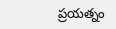ప్రయత్నం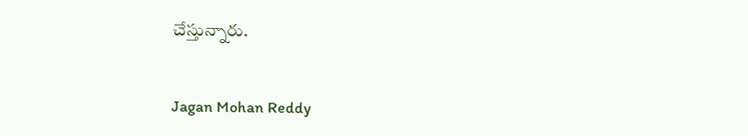చేస్తున్నారు.


Jagan Mohan Reddy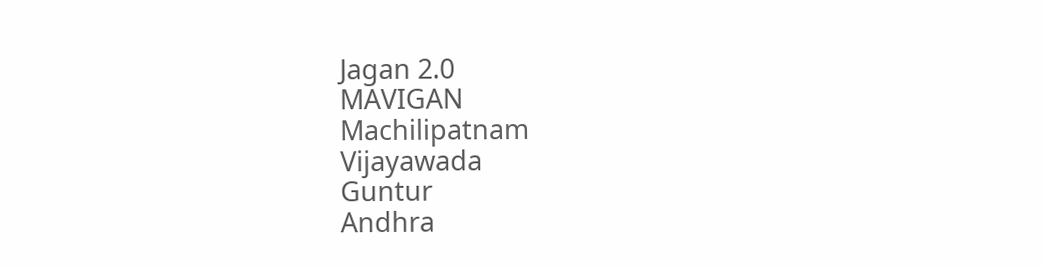Jagan 2.0
MAVIGAN
Machilipatnam
Vijayawada
Guntur
Andhra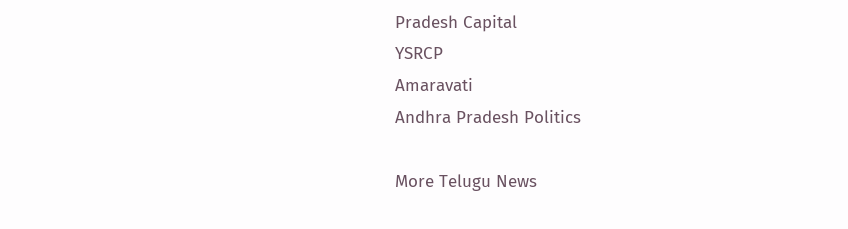Pradesh Capital
YSRCP
Amaravati
Andhra Pradesh Politics

More Telugu News